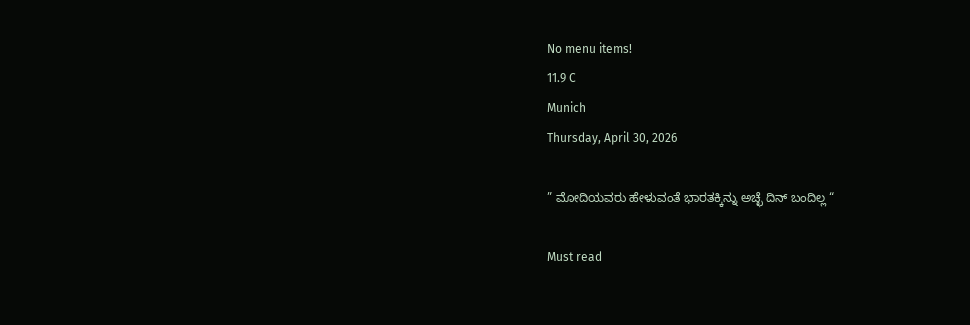No menu items!
11.9 C
Munich
Thursday, April 30, 2026

” ಮೋದಿಯವರು ಹೇಳುವಂತೆ ಭಾರತಕ್ಕಿನ್ನು ಅಚ್ಛೆ ದಿನ್ ಬಂದಿಲ್ಲ “

Must read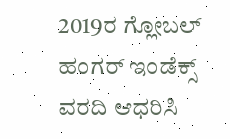2019ರ ಗ್ಲೋಬಲ್ ಹಂಗರ್ ಇಂಡೆಕ್ಸ್ ವರದಿ ಆಧರಿಸಿ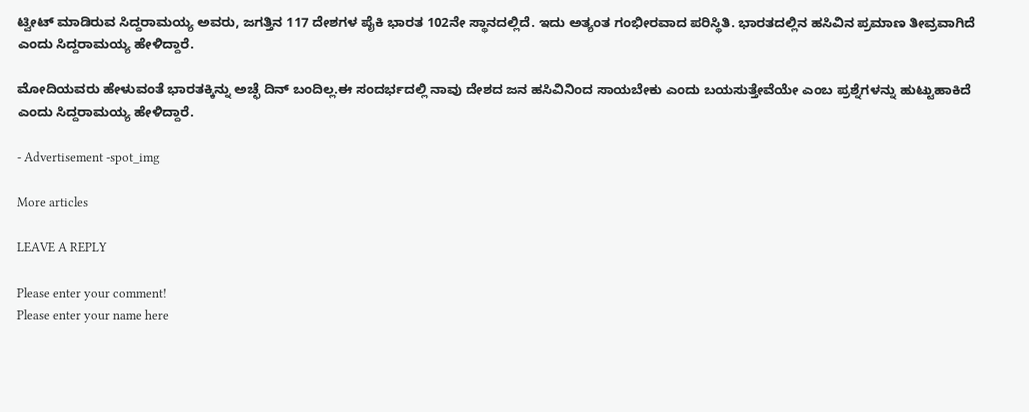ಟ್ವೀಟ್ ಮಾಡಿರುವ ಸಿದ್ದರಾಮಯ್ಯ ಅವರು, ಜಗತ್ತಿನ 117 ದೇಶಗಳ ಪೈಕಿ ಭಾರತ 102ನೇ ಸ್ಥಾನದಲ್ಲಿದೆ. ಇದು ಅತ್ಯಂತ ಗಂಭೀರವಾದ ಪರಿಸ್ಥಿತಿ. ಭಾರತದಲ್ಲಿನ ಹಸಿವಿನ ಪ್ರಮಾಣ ತೀವ್ರವಾಗಿದೆ ಎಂದು ಸಿದ್ದರಾಮಯ್ಯ ಹೇಳಿದ್ದಾರೆ.

ಮೋದಿಯವರು ಹೇಳುವಂತೆ ಭಾರತಕ್ಕಿನ್ನು ಅಚ್ಛೆ ದಿನ್ ಬಂದಿಲ್ಲ.ಈ ಸಂದರ್ಭದಲ್ಲಿ ನಾವು ದೇಶದ ಜನ ಹಸಿವಿನಿಂದ ಸಾಯಬೇಕು ಎಂದು ಬಯಸುತ್ತೇವೆಯೇ ಎಂಬ ಪ್ರಶ್ನೆಗಳನ್ನು ಹುಟ್ಟುಹಾಕಿದೆ ಎಂದು ಸಿದ್ದರಾಮಯ್ಯ ಹೇಳಿದ್ದಾರೆ.

- Advertisement -spot_img

More articles

LEAVE A REPLY

Please enter your comment!
Please enter your name here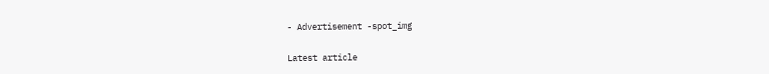- Advertisement -spot_img

Latest article